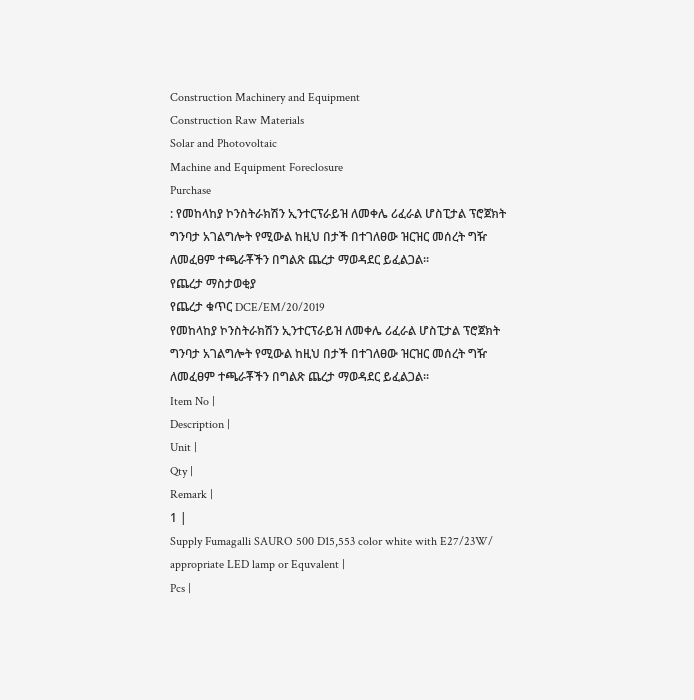Construction Machinery and Equipment
Construction Raw Materials
Solar and Photovoltaic
Machine and Equipment Foreclosure
Purchase
: የመከላከያ ኮንስትራክሽን ኢንተርፕራይዝ ለመቀሌ ሪፈራል ሆስፒታል ፕሮጀክት ግንባታ አገልግሎት የሚውል ከዚህ በታች በተገለፀው ዝርዝር መሰረት ግዥ ለመፈፀም ተጫራቾችን በግልጽ ጨረታ ማወዳደር ይፈልጋል፡፡
የጨረታ ማስታወቂያ
የጨረታ ቁጥር DCE/EM/20/2019
የመከላከያ ኮንስትራክሽን ኢንተርፕራይዝ ለመቀሌ ሪፈራል ሆስፒታል ፕሮጀክት ግንባታ አገልግሎት የሚውል ከዚህ በታች በተገለፀው ዝርዝር መሰረት ግዥ ለመፈፀም ተጫራቾችን በግልጽ ጨረታ ማወዳደር ይፈልጋል፡፡
Item No |
Description |
Unit |
Qty |
Remark |
1 |
Supply Fumagalli SAURO 500 D15,553 color white with E27/23W/ appropriate LED lamp or Equvalent |
Pcs |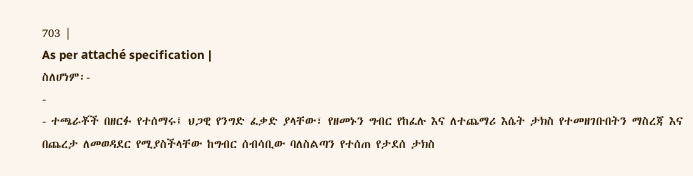703 |
As per attaché specification |
ስለሆነም፡-
-
- ተጫራቾች በዘርፉ የተሰማሩ፤ ህጋዊ የንግድ ፈቃድ ያላቸው፣ የዘመኑን ግብር የከፈሉ እና ለተጨማሪ እሴት ታክስ የተመዘገቡበትን ማስረጃ እና በጨረታ ለመወዳደር የሚያስችላቸው ከግብር ሰብሳቢው ባለስልጣን የተሰጠ የታደሰ ታክስ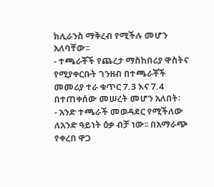ክሊራንስ ማቅረብ የሚችሉ መሆን አለባቸው፡፡
- ተጫራቾች የጨረታ ማስከበሪያ ዋስትና የሚያቀርቡት ገንዘብ በተጫራቾች መመሪያ ተራ ቁጥር 7.3 እና 7.4 በተጠቀሰው መሠረት መሆን አለበት፡
- አንድ ተጫራች መወዳደር የሚችለው ለአንድ ዓይነት ዕቃ ብቻ ነው፡፡ በአማራጭ የቀረበ ዋጋ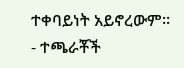ተቀባይነት አይኖረውም፡፡
- ተጫራቾች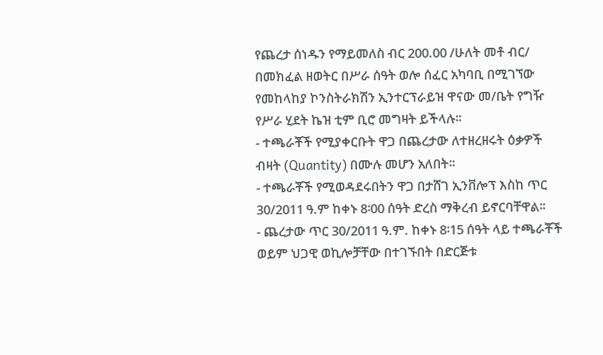የጨረታ ሰነዱን የማይመለስ ብር 200.00 /ሁለት መቶ ብር/ በመክፈል ዘወትር በሥራ ሰዓት ወሎ ሰፈር አካባቢ በሚገኘው የመከላከያ ኮንስትራክሽን ኢንተርፕራይዝ ዋናው መ/ቤት የግዥ የሥራ ሂደት ኬዝ ቲም ቢሮ መግዛት ይችላሉ፡፡
- ተጫራቾች የሚያቀርቡት ዋጋ በጨረታው ለተዘረዘሩት ዕቃዎች ብዛት (Quantity) በሙሉ መሆን አለበት፡፡
- ተጫራቾች የሚወዳደሩበትን ዋጋ በታሸገ ኢንቨሎፕ እስከ ጥር 30/2011 ዓ.ም ከቀኑ 8፡00 ሰዓት ድረስ ማቅረብ ይኖርባቸዋል፡፡
- ጨረታው ጥር 30/2011 ዓ.ም. ከቀኑ 8፡15 ሰዓት ላይ ተጫራቾች ወይም ህጋዊ ወኪሎቻቸው በተገኙበት በድርጅቱ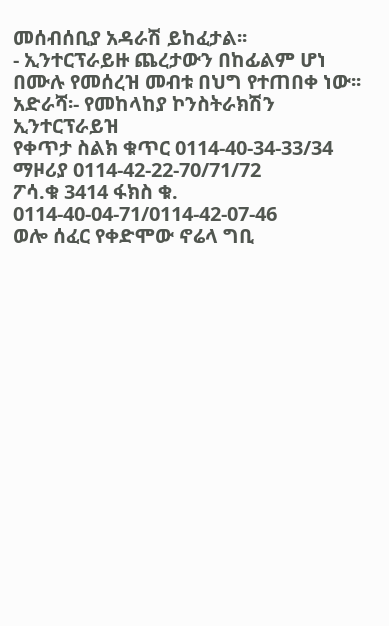መሰብሰቢያ አዳራሽ ይከፈታል፡፡
- ኢንተርፕራይዙ ጨረታውን በከፊልም ሆነ በሙሉ የመሰረዝ መብቱ በህግ የተጠበቀ ነው፡፡
አድራሻ፡- የመከላከያ ኮንስትራክሽን ኢንተርፕራይዝ
የቀጥታ ስልክ ቁጥር 0114-40-34-33/34
ማዞሪያ 0114-42-22-70/71/72
ፖሳ.ቁ 3414 ፋክስ ቁ. 0114-40-04-71/0114-42-07-46
ወሎ ሰፈር የቀድሞው ኖሬላ ግቢ